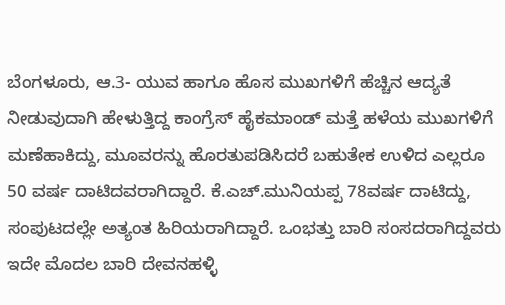ಬೆಂಗಳೂರು, ಆ.3- ಯುವ ಹಾಗೂ ಹೊಸ ಮುಖಗಳಿಗೆ ಹೆಚ್ಚಿನ ಆದ್ಯತೆ ನೀಡುವುದಾಗಿ ಹೇಳುತ್ತಿದ್ದ ಕಾಂಗ್ರೆಸ್ ಹೈಕಮಾಂಡ್ ಮತ್ತೆ ಹಳೆಯ ಮುಖಗಳಿಗೆ ಮಣೆಹಾಕಿದ್ದು, ಮೂವರನ್ನು ಹೊರತುಪಡಿಸಿದರೆ ಬಹುತೇಕ ಉಳಿದ ಎಲ್ಲರೂ 50 ವರ್ಷ ದಾಟಿದವರಾಗಿದ್ದಾರೆ. ಕೆ.ಎಚ್.ಮುನಿಯಪ್ಪ 78ವರ್ಷ ದಾಟಿದ್ದು, ಸಂಪುಟದಲ್ಲೇ ಅತ್ಯಂತ ಹಿರಿಯರಾಗಿದ್ದಾರೆ. ಒಂಭತ್ತು ಬಾರಿ ಸಂಸದರಾಗಿದ್ದವರು ಇದೇ ಮೊದಲ ಬಾರಿ ದೇವನಹಳ್ಳಿ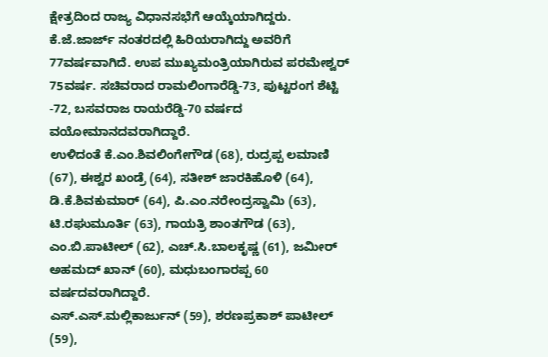ಕ್ಷೇತ್ರದಿಂದ ರಾಜ್ಯ ವಿಧಾನಸಭೆಗೆ ಆಯ್ಕೆಯಾಗಿದ್ದರು. ಕೆ.ಜೆ.ಜಾರ್ಜ್ ನಂತರದಲ್ಲಿ ಹಿರಿಯರಾಗಿದ್ದು ಅವರಿಗೆ 77ವರ್ಷವಾಗಿದೆ. ಉಪ ಮುಖ್ಯಮಂತ್ರಿಯಾಗಿರುವ ಪರಮೇಶ್ವರ್ 75ವರ್ಷ. ಸಚಿವರಾದ ರಾಮಲಿಂಗಾರೆಡ್ಡಿ-73, ಪುಟ್ಟರಂಗ ಶೆಟ್ಟಿ -72, ಬಸವರಾಜ ರಾಯರೆಡ್ಡಿ-70 ವರ್ಷದ ವಯೋಮಾನದವರಾಗಿದ್ದಾರೆ.
ಉಳಿದಂತೆ ಕೆ.ಎಂ.ಶಿವಲಿಂಗೇಗೌಡ (68), ರುದ್ರಪ್ಪ ಲಮಾಣಿ (67), ಈಶ್ವರ ಖಂಡ್ರೆ (64), ಸತೀಶ್ ಜಾರಕಿಹೊಳಿ (64), ಡಿ.ಕೆ.ಶಿವಕುಮಾರ್ (64), ಪಿ.ಎಂ.ನರೇಂದ್ರಸ್ವಾಮಿ (63), ಟಿ.ರಘುಮೂರ್ತಿ (63), ಗಾಯತ್ರಿ ಶಾಂತಗೌಡ (63), ಎಂ.ಬಿ.ಪಾಟೀಲ್ (62), ಎಚ್.ಸಿ.ಬಾಲಕೃಷ್ಣ (61), ಜಮೀರ್ ಅಹಮದ್ ಖಾನ್ (60), ಮಧುಬಂಗಾರಪ್ಪ 60 ವರ್ಷದವರಾಗಿದ್ದಾರೆ.
ಎಸ್.ಎಸ್.ಮಲ್ಲಿಕಾರ್ಜುನ್ (59), ಶರಣಪ್ರಕಾಶ್ ಪಾಟೀಲ್ (59),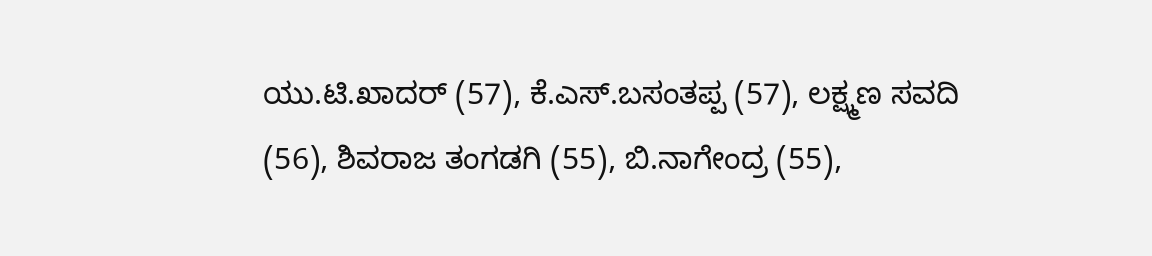ಯು.ಟಿ.ಖಾದರ್ (57), ಕೆ.ಎಸ್.ಬಸಂತಪ್ಪ (57), ಲಕ್ಷ್ಮಣ ಸವದಿ (56), ಶಿವರಾಜ ತಂಗಡಗಿ (55), ಬಿ.ನಾಗೇಂದ್ರ (55),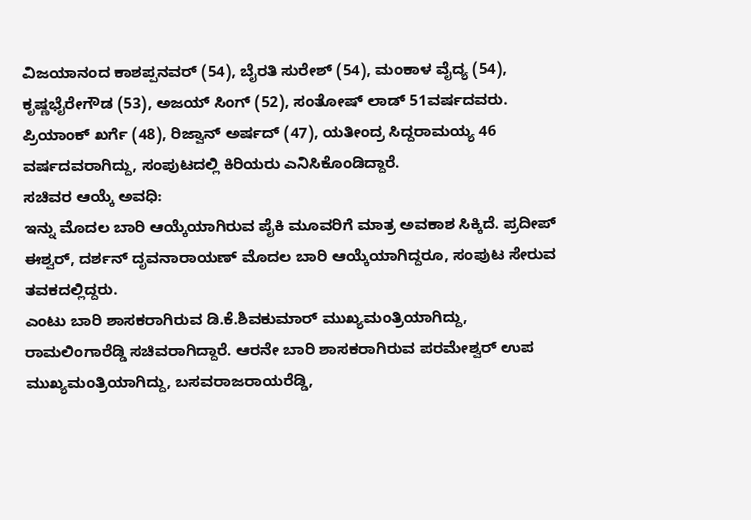ವಿಜಯಾನಂದ ಕಾಶಪ್ಪನವರ್ (54), ಬೈರತಿ ಸುರೇಶ್ (54), ಮಂಕಾಳ ವೈದ್ಯ (54), ಕೃಷ್ಣಭೈರೇಗೌಡ (53), ಅಜಯ್ ಸಿಂಗ್ (52), ಸಂತೋಷ್ ಲಾಡ್ 51ವರ್ಷದವರು.
ಪ್ರಿಯಾಂಕ್ ಖರ್ಗೆ (48), ರಿಜ್ವಾನ್ ಅರ್ಷದ್ (47), ಯತೀಂದ್ರ ಸಿದ್ದರಾಮಯ್ಯ 46 ವರ್ಷದವರಾಗಿದ್ದು, ಸಂಪುಟದಲ್ಲಿ ಕಿರಿಯರು ಎನಿಸಿಕೊಂಡಿದ್ದಾರೆ.
ಸಚಿವರ ಆಯ್ಕೆ ಅವಧಿ:
ಇನ್ನು ಮೊದಲ ಬಾರಿ ಆಯ್ಕೆಯಾಗಿರುವ ಪೈಕಿ ಮೂವರಿಗೆ ಮಾತ್ರ ಅವಕಾಶ ಸಿಕ್ಕಿದೆ. ಪ್ರದೀಪ್ ಈಶ್ವರ್, ದರ್ಶನ್ ದೃವನಾರಾಯಣ್ ಮೊದಲ ಬಾರಿ ಆಯ್ಕೆಯಾಗಿದ್ದರೂ, ಸಂಪುಟ ಸೇರುವ ತವಕದಲ್ಲಿದ್ದರು.
ಎಂಟು ಬಾರಿ ಶಾಸಕರಾಗಿರುವ ಡಿ.ಕೆ.ಶಿವಕುಮಾರ್ ಮುಖ್ಯಮಂತ್ರಿಯಾಗಿದ್ದು, ರಾಮಲಿಂಗಾರೆಡ್ಡಿ ಸಚಿವರಾಗಿದ್ದಾರೆ. ಆರನೇ ಬಾರಿ ಶಾಸಕರಾಗಿರುವ ಪರಮೇಶ್ವರ್ ಉಪ ಮುಖ್ಯಮಂತ್ರಿಯಾಗಿದ್ದು, ಬಸವರಾಜರಾಯರೆಡ್ಡಿ,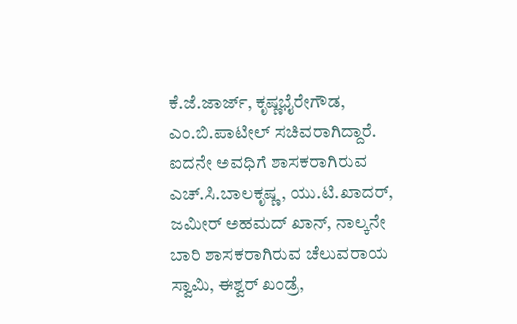ಕೆ.ಜೆ.ಜಾರ್ಜ್, ಕೃಷ್ಣಭೈರೇಗೌಡ, ಎಂ.ಬಿ.ಪಾಟೀಲ್ ಸಚಿವರಾಗಿದ್ದಾರೆ.
ಐದನೇ ಅವಧಿಗೆ ಶಾಸಕರಾಗಿರುವ ಎಚ್.ಸಿ.ಬಾಲಕೃಷ್ಣ, ಯು.ಟಿ.ಖಾದರ್, ಜಮೀರ್ ಅಹಮದ್ ಖಾನ್, ನಾಲ್ಕನೇ ಬಾರಿ ಶಾಸಕರಾಗಿರುವ ಚೆಲುವರಾಯ ಸ್ವಾಮಿ, ಈಶ್ವರ್ ಖಂಡ್ರೆ,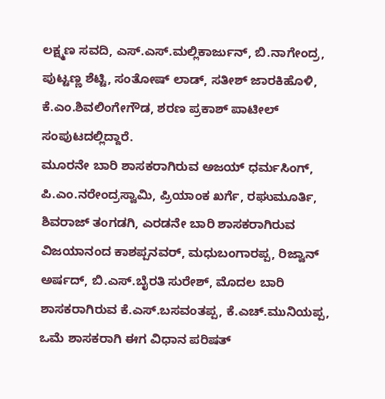ಲಕ್ಷ್ಮಣ ಸವದಿ, ಎಸ್.ಎಸ್.ಮಲ್ಲಿಕಾರ್ಜುನ್, ಬಿ.ನಾಗೇಂದ್ರ, ಪುಟ್ಟಣ್ಣ ಶೆಟ್ಟಿ, ಸಂತೋಷ್ ಲಾಡ್, ಸತೀಶ್ ಜಾರಕಿಹೊಳಿ, ಕೆ.ಎಂ.ಶಿವಲಿಂಗೇಗೌಡ, ಶರಣ ಪ್ರಕಾಶ್ ಪಾಟೀಲ್ ಸಂಪುಟದಲ್ಲಿದ್ದಾರೆ.
ಮೂರನೇ ಬಾರಿ ಶಾಸಕರಾಗಿರುವ ಅಜಯ್ ಧರ್ಮಸಿಂಗ್, ಪಿ.ಎಂ.ನರೇಂದ್ರಸ್ವಾಮಿ, ಪ್ರಿಯಾಂಕ ಖರ್ಗೆ, ರಘುಮೂರ್ತಿ, ಶಿವರಾಜ್ ತಂಗಡಗಿ, ಎರಡನೇ ಬಾರಿ ಶಾಸಕರಾಗಿರುವ ವಿಜಯಾನಂದ ಕಾಶಪ್ಪನವರ್, ಮಧುಬಂಗಾರಪ್ಪ, ರಿಜ್ವಾನ್ ಅರ್ಷದ್, ಬಿ.ಎಸ್.ಬೈರತಿ ಸುರೇಶ್, ಮೊದಲ ಬಾರಿ ಶಾಸಕರಾಗಿರುವ ಕೆ.ಎಸ್.ಬಸವಂತಪ್ಪ, ಕೆ.ಎಚ್.ಮುನಿಯಪ್ಪ, ಒಮೆ ಶಾಸಕರಾಗಿ ಈಗ ವಿಧಾನ ಪರಿಷತ್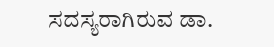ಸದಸ್ಯರಾಗಿರುವ ಡಾ.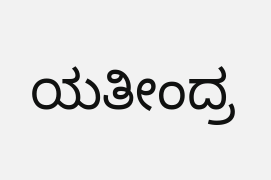ಯತೀಂದ್ರ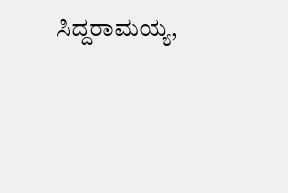ಸಿದ್ದರಾಮಯ್ಯ,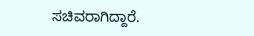ಸಚಿವರಾಗಿದ್ದಾರೆ.